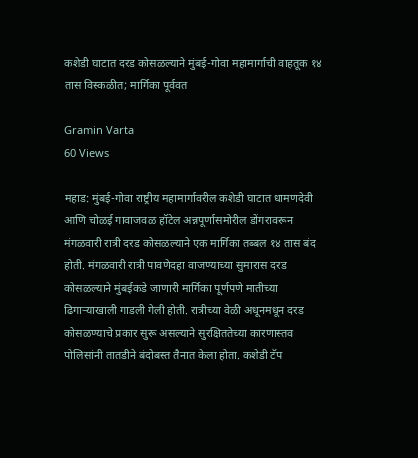कशेडी घाटात दरड कोसळल्याने मुंबई-गोवा महामार्गाची वाहतूक १४ तास विस्कळीत; मार्गिका पूर्ववत

Gramin Varta
60 Views

महाड: मुंबई-गोवा राष्ट्रीय महामार्गावरील कशेडी घाटात धामणदेवी आणि चोळई गावाजवळ हॉटेल अन्नपूर्णासमोरील डोंगरावरून मंगळवारी रात्री दरड कोसळल्याने एक मार्गिका तब्बल १४ तास बंद होती. मंगळवारी रात्री पावणेदहा वाजण्याच्या सुमारास दरड कोसळल्याने मुंबईकडे जाणारी मार्गिका पूर्णपणे मातीच्या ढिगाऱ्याखाली गाडली गेली होती. रात्रीच्या वेळी अधूनमधून दरड कोसळण्याचे प्रकार सुरू असल्याने सुरक्षिततेच्या कारणास्तव पोलिसांनी तातडीने बंदोबस्त तैनात केला होता. कशेडी टॅप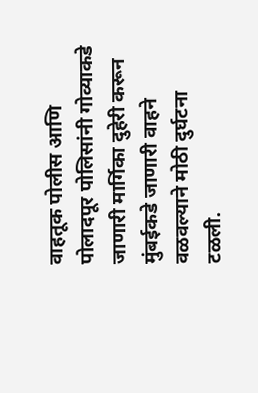वाहतूक पोलीस आणि पोलादपूर पोलिसांनी गोव्याकडे जाणारी मार्गिका दुहेरी करून मुंबईकडे जाणारी वाहने वळवल्याने मोठी दुर्घटना टळली.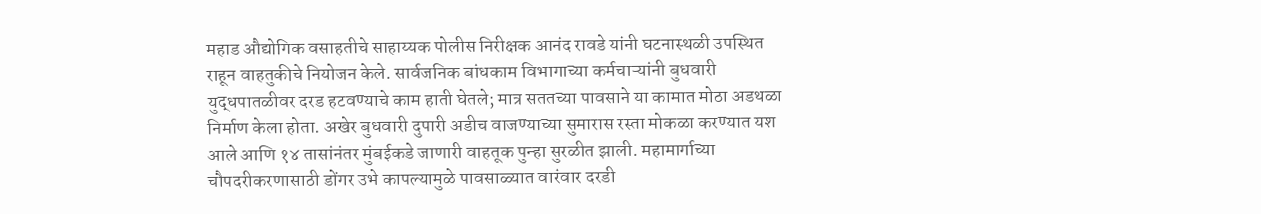महाड औद्योगिक वसाहतीचे साहाय्यक पोलीस निरीक्षक आनंद रावडे यांनी घटनास्थळी उपस्थित राहून वाहतुकीचे नियोजन केले. सार्वजनिक बांधकाम विभागाच्या कर्मचाऱ्यांनी बुधवारी युद्धपातळीवर दरड हटवण्याचे काम हाती घेतले; मात्र सततच्या पावसाने या कामात मोठा अडथळा निर्माण केला होता. अखेर बुधवारी दुपारी अडीच वाजण्याच्या सुमारास रस्ता मोकळा करण्यात यश आले आणि १४ तासांनंतर मुंबईकडे जाणारी वाहतूक पुन्हा सुरळीत झाली. महामार्गाच्या चौपदरीकरणासाठी डोंगर उभे कापल्यामुळे पावसाळ्यात वारंवार दरडी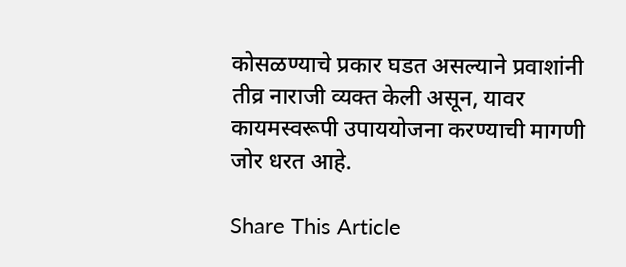कोसळण्याचे प्रकार घडत असल्याने प्रवाशांनी तीव्र नाराजी व्यक्त केली असून, यावर कायमस्वरूपी उपाययोजना करण्याची मागणी जोर धरत आहे.

Share This Article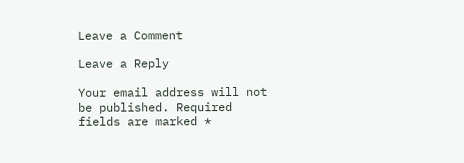Leave a Comment

Leave a Reply

Your email address will not be published. Required fields are marked *